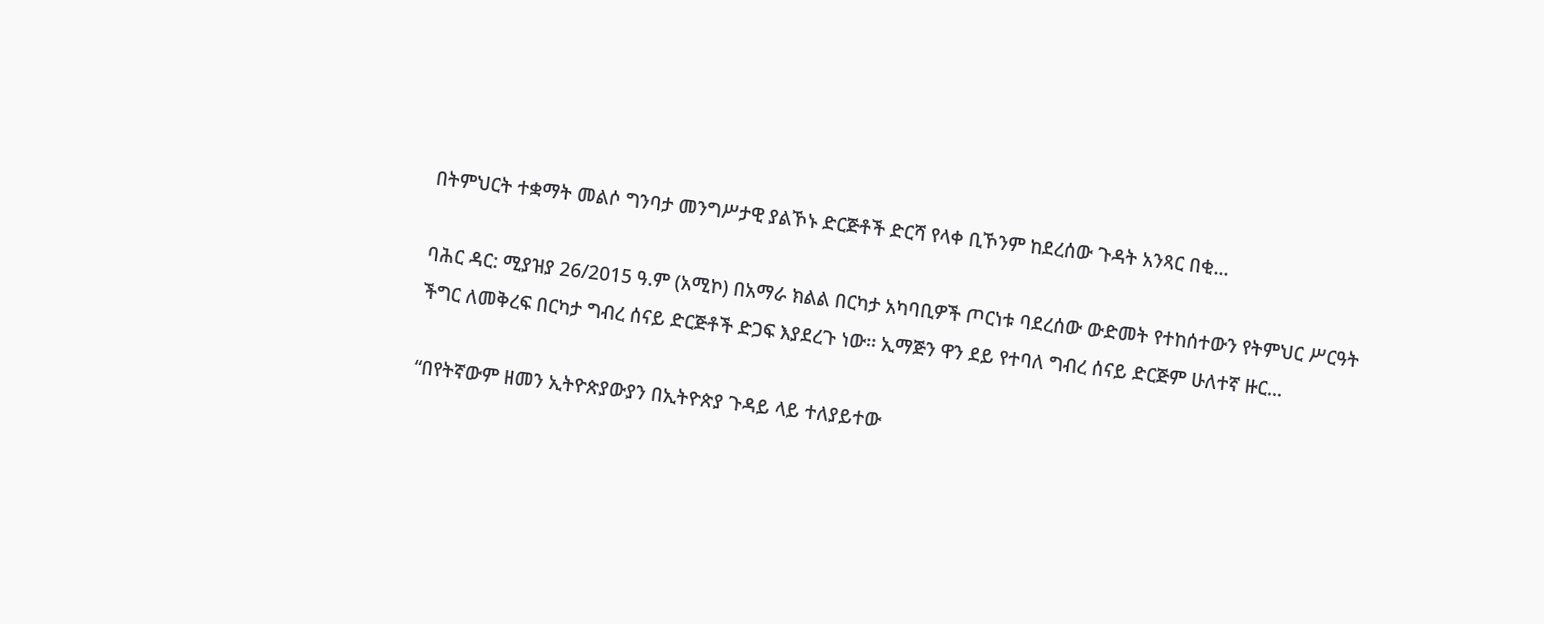በትምህርት ተቋማት መልሶ ግንባታ መንግሥታዊ ያልኾኑ ድርጅቶች ድርሻ የላቀ ቢኾንም ከደረሰው ጉዳት አንጻር በቂ...

ባሕር ዳር: ሚያዝያ 26/2015 ዓ.ም (አሚኮ) በአማራ ክልል በርካታ አካባቢዎች ጦርነቱ ባደረሰው ውድመት የተከሰተውን የትምህር ሥርዓት ችግር ለመቅረፍ በርካታ ግብረ ሰናይ ድርጅቶች ድጋፍ እያደረጉ ነው፡፡ ኢማጅን ዋን ደይ የተባለ ግብረ ሰናይ ድርጅም ሁለተኛ ዙር...

“በየትኛውም ዘመን ኢትዮጵያውያን በኢትዮጵያ ጉዳይ ላይ ተለያይተው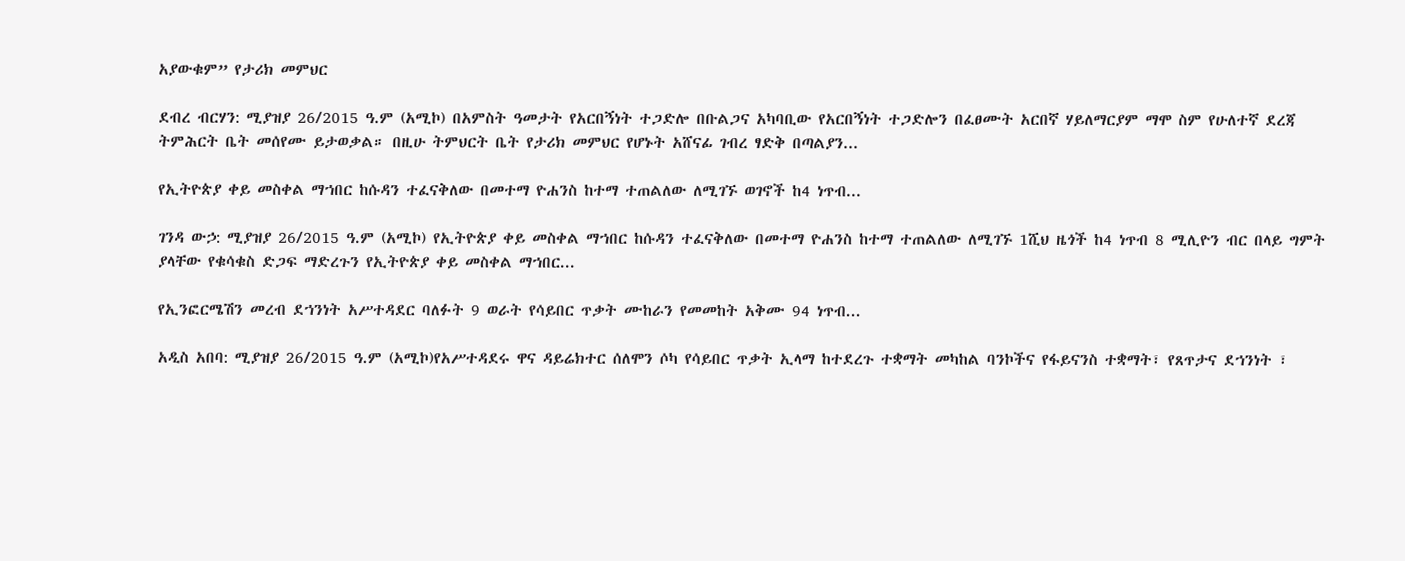አያውቁም” የታሪክ መምህር

ደብረ ብርሃን: ሚያዝያ 26/2015 ዓ.ም (አሚኮ) በአምስት ዓመታት የአርበኝነት ተጋድሎ በቡልጋና አካባቢው የአርበኝነት ተጋድሎን በፈፀሙት አርበኛ ሃይለማርያም ማሞ ስም የሁለተኛ ደረጃ ትምሕርት ቤት መሰየሙ ይታወቃል። በዚሁ ትምህርት ቤት የታሪክ መምህር የሆኑት አሸናፊ ገብረ ፃድቅ በጣልያን...

የኢትዮጵያ ቀይ መስቀል ማኀበር ከሱዳን ተፈናቅለው በመተማ ዮሐንስ ከተማ ተጠልለው ለሚገኙ ወገኖች ከ4 ነጥብ...

ገንዳ ውኃ: ሚያዝያ 26/2015 ዓ.ም (አሚኮ) የኢትዮጵያ ቀይ መስቀል ማኀበር ከሱዳን ተፈናቅለው በመተማ ዮሐንስ ከተማ ተጠልለው ለሚገኙ 1ሺህ ዜጎች ከ4 ነጥብ 8 ሚሊዮን ብር በላይ ግምት ያላቸው የቁሳቁስ ድጋፍ ማድረጉን የኢትዮጵያ ቀይ መስቀል ማኀበር...

የኢንፎርሜሽን መረብ ደኀንነት አሥተዳደር ባለፉት 9 ወራት የሳይበር ጥቃት ሙከራን የመመከት አቅሙ 94 ነጥብ...

አዲስ አበባ: ሚያዝያ 26/2015 ዓ.ም (አሚኮ)የአሥተዳደሩ ዋና ዳይሬክተር ሰለሞን ሶካ የሳይበር ጥቃት ኢላማ ከተደረጉ ተቋማት መካከል ባንኮችና የፋይናንስ ተቋማት፣ የጸጥታና ደኀንነት ፣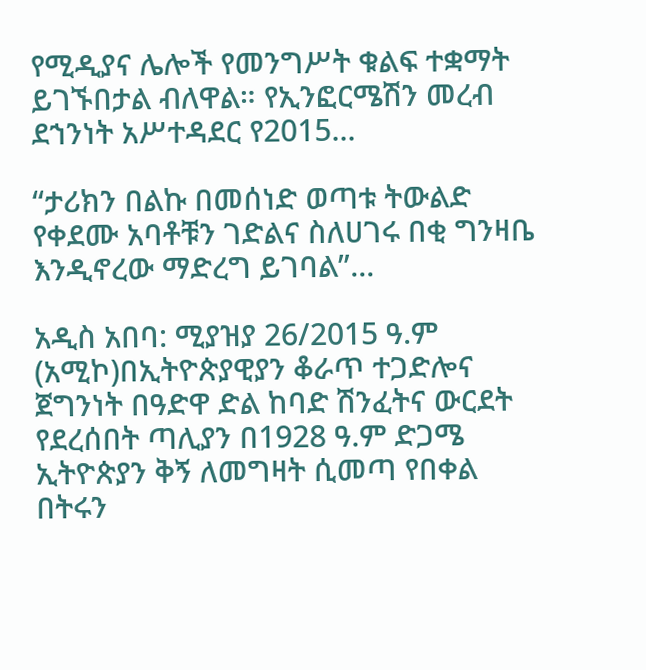የሚዲያና ሌሎች የመንግሥት ቁልፍ ተቋማት ይገኙበታል ብለዋል። የኢንፎርሜሽን መረብ ደኀንነት አሥተዳደር የ2015...

“ታሪክን በልኩ በመሰነድ ወጣቱ ትውልድ የቀደሙ አባቶቹን ገድልና ስለሀገሩ በቂ ግንዛቤ እንዲኖረው ማድረግ ይገባል”...

አዲስ አበባ: ሚያዝያ 26/2015 ዓ.ም (አሚኮ)በኢትዮጵያዊያን ቆራጥ ተጋድሎና ጀግንነት በዓድዋ ድል ከባድ ሽንፈትና ውርደት የደረሰበት ጣሊያን በ1928 ዓ.ም ድጋሜ ኢትዮጵያን ቅኝ ለመግዛት ሲመጣ የበቀል በትሩን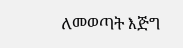ለመወጣት እጅግ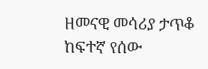ዘመናዊ መሳሪያ ታጥቆ ከፍተኛ የሰው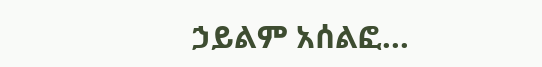ኃይልም አሰልፎ...